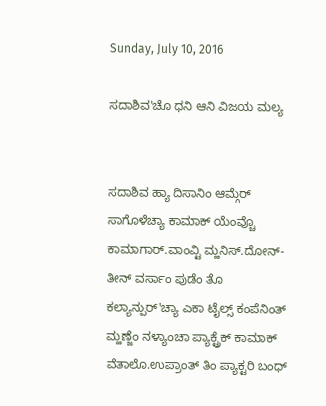Sunday, July 10, 2016

ಸದಾಶಿವ'ಚೊ ಧನಿ ಆನಿ ವಿಜಯ ಮಲ್ಯ


ಸದಾಶಿವ ಹ್ಯಾ ದಿಸಾನಿಂ ಆಮ್ಗೆರ್ ಸಾಗೊಳೆಚ್ಯಾ ಕಾಮಾಕ್ ಯೆಂವ್ಚೊ ಕಾಮಾಗಾರ್.ವಾಂವ್ಟಿ ಮ್ಹನಿಸ್.ದೋನ್-ತೀನ್ ವರ್ಸಾಂ ಪುಡೆಂ ತೊ ಕಲ್ಯಾನ್ಪುರ್'ಚ್ಯಾ ಎಕಾ ಟೈಲ್ಸ್ ಕಂಪೆನಿಂತ್ ಮ್ಹಣ್ಜೆಂ ನಳ್ಯಾಂಚಾ ಪ್ಯಾಕ್ಟ್ರೆಕ್ ಕಾಮಾಕ್ ವೆತಾಲೊ.ಉಪ್ರಾಂತ್ ತಿಂ ಪ್ಯಾಕ್ಟರಿ ಬಂಧ್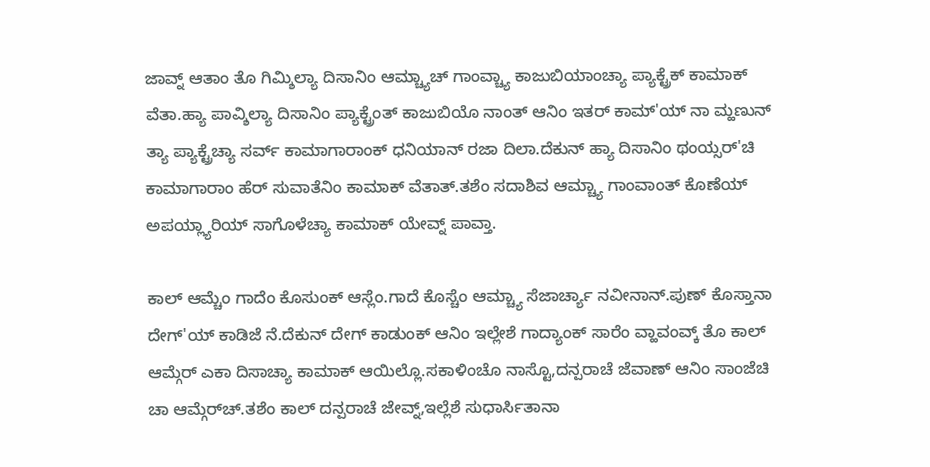ಜಾವ್ನ್ ಆತಾಂ ತೊ ಗಿಮ್ಶಿಲ್ಯಾ ದಿಸಾನಿಂ ಆಮ್ಚ್ಯಾಚ್ ಗಾಂವ್ಚ್ಯಾ ಕಾಜುಬಿಯಾಂಚ್ಯಾ ಪ್ಯಾಕ್ಟ್ರೆಕ್ ಕಾಮಾಕ್ ವೆತಾ.ಹ್ಯಾ ಪಾವ್ಶಿಲ್ಯಾ ದಿಸಾನಿಂ ಪ್ಯಾಕ್ಟ್ರೆಂತ್ ಕಾಜುಬಿಯೊ ನಾಂತ್ ಆನಿಂ ಇತರ್ ಕಾಮ್'ಯ್ ನಾ ಮ್ಹಣುನ್ ತ್ಯಾ ಪ್ಯಾಕ್ಟ್ರೆಚ್ಯಾ ಸರ್ವ್ ಕಾಮಾಗಾರಾಂಕ್ ಧನಿಯಾನ್ ರಜಾ ದಿಲಾ.ದೆಕುನ್ ಹ್ಯಾ ದಿಸಾನಿಂ ಥಂಯ್ಸರ್'ಚಿ ಕಾಮಾಗಾರಾಂ ಹೆರ್ ಸುವಾತೆನಿಂ ಕಾಮಾಕ್ ವೆತಾತ್.ತಶೆಂ ಸದಾಶಿವ ಆಮ್ಚ್ಯಾ ಗಾಂವಾಂತ್ ಕೊಣೆಯ್ ಅಪಯ್ಲ್ಯಾರಿಯ್ ಸಾಗೊಳೆಚ್ಯಾ ಕಾಮಾಕ್ ಯೇವ್ನ್ ಪಾವ್ತಾ.

ಕಾಲ್ ಆಮ್ಚೆಂ ಗಾದೆಂ ಕೊಸುಂಕ್ ಆಸ್ಲೆಂ.ಗಾದೆ ಕೊಸ್ಚೆಂ ಆಮ್ಚ್ಯಾ ಸೆಜಾರ್ಚ್ಯಾ ನವೀನಾನ್.ಪುಣ್ ಕೊಸ್ತಾನಾ ದೇಗ್'ಯ್ ಕಾಡಿಜೆ ನೆ.ದೆಕುನ್ ದೇಗ್ ಕಾಡುಂಕ್ ಆನಿಂ ಇಲ್ಲೇಶೆ ಗಾದ್ಯಾಂಕ್ ಸಾರೆಂ ವ್ಹಾವಂವ್ಕ್ ತೊ ಕಾಲ್ ಆಮ್ಗೆರ್ ಎಕಾ ದಿಸಾಚ್ಯಾ ಕಾಮಾಕ್ ಆಯಿಲ್ಲೊ.ಸಕಾಳಿಂಚೊ ನಾಸ್ಟೊ,ದನ್ಪರಾಚೆ ಜೆವಾಣ್ ಆನಿಂ ಸಾಂಜೆಚಿ ಚಾ ಆಮ್ಗೆರ್‌ಚ್.ತಶೆಂ ಕಾಲ್ ದನ್ಪರಾಚೆ ಜೇವ್ನ್,ಇಲ್ಲೆಶೆ ಸುಧಾರ್ಸಿತಾನಾ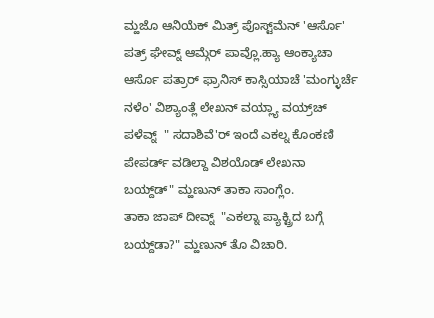ಮ್ಹಜೊ ಆನಿಯೆಕ್ ಮಿತ್ರ್ ಪೊಸ್ಟ್‌ಮೆನ್ 'ಆರ್ಸೊ' ಪತ್ರ್ ಘೇವ್ನ್ ಆಮ್ಗೆರ್ ಪಾವ್ಲೊ.ಹ್ಯಾ ಆಂಕ್ಯಾಚಾ ಆರ್ಸೊ ಪತ್ರಾರ್ ಫ್ರಾನಿಸ್ ಕಾಸ್ಸಿಯಾಚೆ 'ಮಂಗ್ಳುರ್ಚೆ ನಳೆಂ' ವಿಶ್ಯಾಂತ್ಲೆ ಲೇಖನ್ ವಯ್ಲ್ಯಾ ವಯ್ರ್‌ಚ್ ಪಳೆವ್ನ್  " ಸದಾಶಿವೆ'ರ್ ಇಂದೆ ಎಕಲ್ನ ಕೊಂಕಣಿ ಪೇಪರ್ಡ್ ವಡಿಲ್ದಾ ವಿಶಯೊಡ್ ಲೇಖನಾ ಬಯ್ದ್‌ಡ್" ಮ್ಹಣುನ್ ತಾಕಾ ಸಾಂಗ್ಲೆಂ.
ತಾಕಾ ಜಾಪ್ ದೀವ್ನ್  "ಎಕಲ್ನಾ ಪ್ಯಾಕ್ಟ್ರಿದ ಬಗ್ಗೆ ಬಯ್ದ್‌ಡಾ?" ಮ್ಹಣುನ್ ತೊ ವಿಚಾರಿ.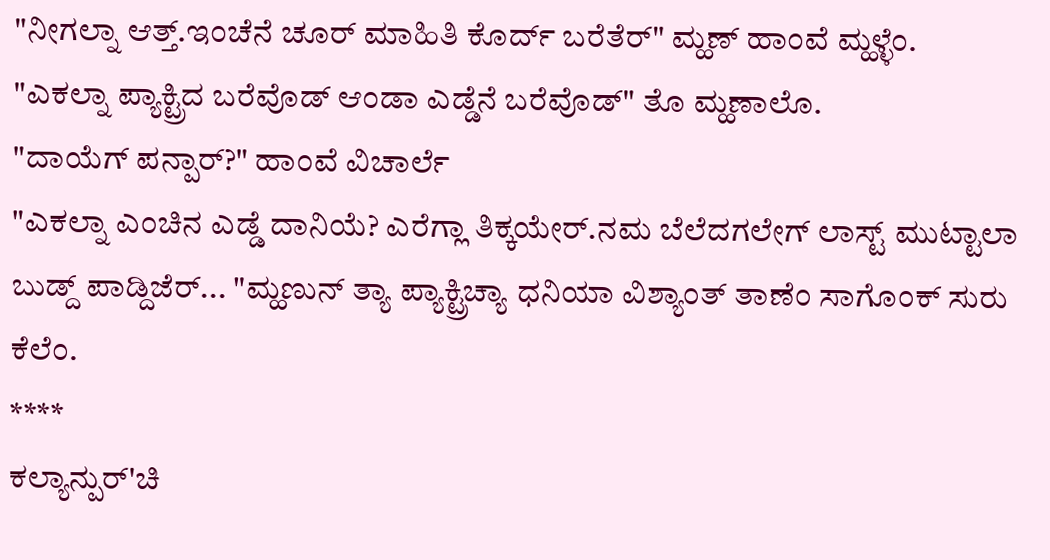"ನೀಗಲ್ನಾ ಆತ್ತ್.ಇಂಚೆನೆ ಚೂರ್ ಮಾಹಿತಿ ಕೊರ್ದ್ ಬರೆತೆರ್" ಮ್ಹಣ್ ಹಾಂವೆ ಮ್ಹಳ್ಳೆಂ.
"ಎಕಲ್ನಾ ಪ್ಯಾಕ್ಟ್ರಿದ ಬರೆವೊಡ್ ಆಂಡಾ ಎಡ್ಡೆನೆ ಬರೆವೊಡ್" ತೊ ಮ್ಹಣಾಲೊ.
"ದಾಯೆಗ್ ಪನ್ಪಾರ್?" ಹಾಂವೆ ವಿಚಾರ್ಲೆ
"ಎಕಲ್ನಾ ಎಂಚಿನ ಎಡ್ಡೆ ದಾನಿಯೆ? ಎರೆಗ್ಲಾ ತಿಕ್ಕಯೇರ್.ನಮ ಬೆಲೆದಗಲೇಗ್ ಲಾಸ್ಟ್ ಮುಟ್ಟಾಲಾ ಬುಡ್ದ್ ಪಾಡ್ದಿಜೆರ್... "ಮ್ಹಣುನ್ ತ್ಯಾ ಪ್ಯಾಕ್ಟ್ರಿಚ್ಯಾ ಧನಿಯಾ ವಿಶ್ಯಾಂತ್ ತಾಣೆಂ ಸಾಗೊಂಕ್ ಸುರು ಕೆಲೆಂ.
****
ಕಲ್ಯಾನ್ಪುರ್'ಚಿ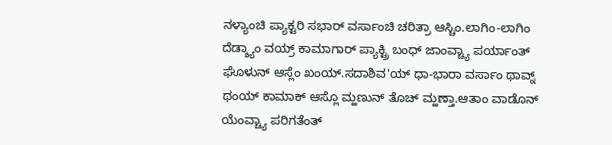ನಳ್ಯಾಂಚಿ ಪ್ಯಾಕ್ಟರಿ ಸಭಾರ್ ವರ್ಸಾಂಚಿ ಚರಿತ್ರಾ ಆಸ್ಚಿಂ.ಲಾಗಿಂ-ಲಾಗಿಂ ದೆಡ್ಶ್ಯಾಂ ವಯ್ರ್ ಕಾಮಾಗಾರ್ ಪ್ಯಾಕ್ಟ್ರಿ ಬಂಧ್ ಜಾಂವ್ಚ್ಯಾ ಪರ್ಯಾಂತ್ ಘೊಳುನ್ ಆಸ್ಲೆಂ ಖಂಯ್.ಸದಾಶಿವ'ಯ್ ಧಾ-ಭಾರಾ ವರ್ಸಾಂ ಥಾವ್ನ್ ಥಂಯ್ ಕಾಮಾಕ್ ಆಸ್ಲೊ ಮ್ಹಣುನ್ ತೊಚ್ ಮ್ಹಣ್ತಾ.ಆತಾಂ ವಾಡೊನ್ ಯೆಂವ್ಚ್ಯಾ ಪರಿಗತೆಂತ್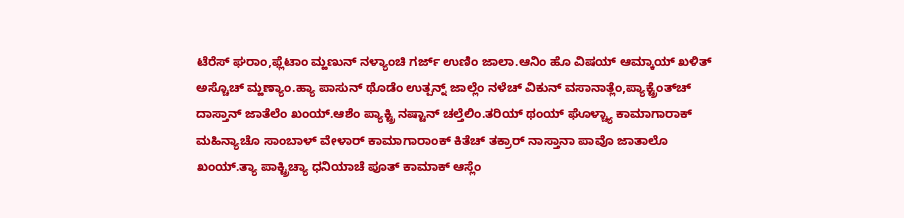ಟೆರೆಸ್ ಘರಾಂ,ಫ್ಲೆಟಾಂ ಮ್ಹಣುನ್ ನಳ್ಯಾಂಚಿ ಗರ್ಜ್ ಉಣಿಂ ಜಾಲಾ.ಆನಿಂ ಹೊ ವಿಷಯ್ ಆಮ್ಕಾಯ್ ಖಳಿತ್ ಅಸ್ಚೊಚ್ ಮ್ಹಣ್ಯಾಂ.ಹ್ಯಾ ಪಾಸುನ್ ಥೊಡೆಂ ಉತ್ಪನ್ನ್ ಜಾಲ್ಲೆಂ ನಳೆಚ್ ವಿಕುನ್ ವಸಾನಾತ್ಲೆಂ,ಪ್ಯಾಕ್ಟ್ರೆಂತ್‌ಚ್ ದಾಸ್ತಾನ್ ಜಾತೆಲೆಂ ಖಂಯ್.ಆಶೆಂ ಪ್ಯಾಕ್ಟ್ರಿ ನಷ್ಟಾನ್ ಚಲ್ತೆಲಿಂ.ತರಿಯ್ ಥಂಯ್ ಘೊಳ್ಚ್ಯಾ ಕಾಮಾಗಾರಾಕ್ ಮಹಿನ್ಯಾಚೊ ಸಾಂಬಾಳ್ ವೇಳಾರ್ ಕಾಮಾಗಾರಾಂಕ್ ಕಿತೆಚ್ ತಕ್ರಾರ್ ನಾಸ್ತಾನಾ ಪಾವೊ ಜಾತಾಲೊ ಖಂಯ್.ತ್ಯಾ ಪಾಕ್ಟ್ರಿಚ್ಯಾ ಧನಿಯಾಚೆ ಪೂತ್ ಕಾಮಾಕ್ ಆಸ್ಲೆಂ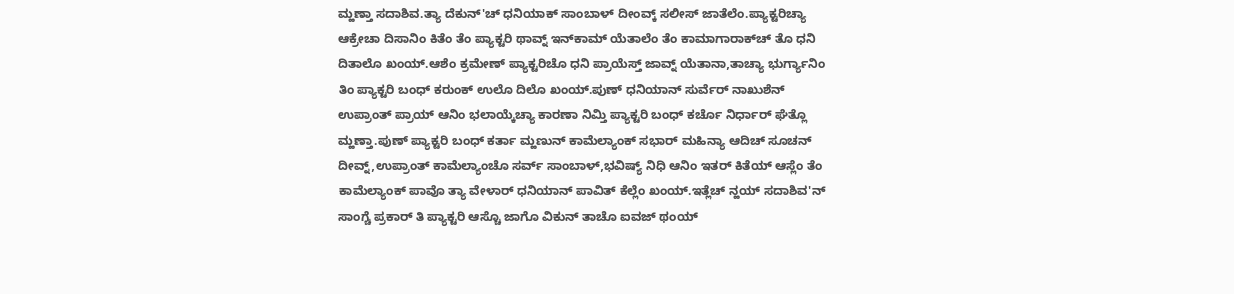ಮ್ಹಣ್ತಾ ಸದಾಶಿವ.ತ್ಯಾ ದೆಕುನ್'ಚ್ ಧನಿಯಾಕ್ ಸಾಂಬಾಳ್ ದೀಂವ್ಕ್ ಸಲೀಸ್ ಜಾತೆಲೆಂ.ಪ್ಯಾಕ್ಟರಿಚ್ಯಾ ಆಕ್ರೇಚಾ ದಿಸಾನಿಂ ಕಿತೆಂ ತೆಂ ಪ್ಯಾಕ್ಟರಿ ಥಾವ್ನ್ ಇನ್‌ಕಾಮ್ ಯೆತಾಲೆಂ ತೆಂ ಕಾಮಾಗಾರಾಕ್‌ಚ್ ತೊ ಧನಿ ದಿತಾಲೊ ಖಂಯ್.ಆಶೆಂ ಕ್ರಮೇಣ್ ಪ್ಯಾಕ್ಟರಿಚೊ ಧನಿ ಪ್ರಾಯೆಸ್ತ್ ಜಾವ್ನ್ ಯೆತಾನಾ,ತಾಚ್ಯಾ ಭುರ್ಗ್ಯಾನಿಂ ತಿಂ ಪ್ಯಾಕ್ಟರಿ ಬಂಧ್ ಕರುಂಕ್ ಉಲೊ ದಿಲೊ ಖಂಯ್.ಪುಣ್ ಧನಿಯಾನ್ ಸುರ್ವೆರ್ ನಾಖುಶೆನ್ ಉಪ್ರಾಂತ್ ಪ್ರಾಯ್ ಆನಿಂ ಭಲಾಯ್ಕೆಚ್ಯಾ ಕಾರಣಾ ನಿಮ್ತಿ ಪ್ಯಾಕ್ಟರಿ ಬಂಧ್ ಕರ್ಚೊ ನಿರ್ಧಾರ್ ಘೆತ್ಲೊ ಮ್ಹಣ್ತಾ.ಪುಣ್ ಪ್ಯಾಕ್ಟರಿ ಬಂಧ್ ಕರ್ತಾ ಮ್ಹಣುನ್ ಕಾಮೆಲ್ಯಾಂಕ್ ಸಭಾರ್ ಮಹಿನ್ಯಾ ಆದಿಚ್ ಸೂಚನ್ ದೀವ್ನ್,ಉಪ್ರಾಂತ್ ಕಾಮೆಲ್ಯಾಂಚೊ ಸರ್ವ್ ಸಾಂಬಾಳ್,ಭವಿಷ್ಯ್ ನಿಧಿ ಆನಿಂ ಇತರ್ ಕಿತೆಯ್ ಆಸ್ಲೆಂ ತೆಂ ಕಾಮೆಲ್ಯಾಂಕ್ ಪಾವೊ ತ್ಯಾ ವೇಳಾರ್ ಧನಿಯಾನ್ ಪಾವಿತ್ ಕೆಲ್ಲೆಂ ಖಂಯ್.ಇತ್ಲೆಚ್ ನ್ಹಯ್ ಸದಾಶಿವ'ನ್ ಸಾಂಗ್ಚೆ ಪ್ರಕಾರ್ ತಿ ಪ್ಯಾಕ್ಟರಿ ಆಸ್ಚೊ ಜಾಗೊ ವಿಕುನ್ ತಾಚೊ ಐವಜ್ ಥಂಯ್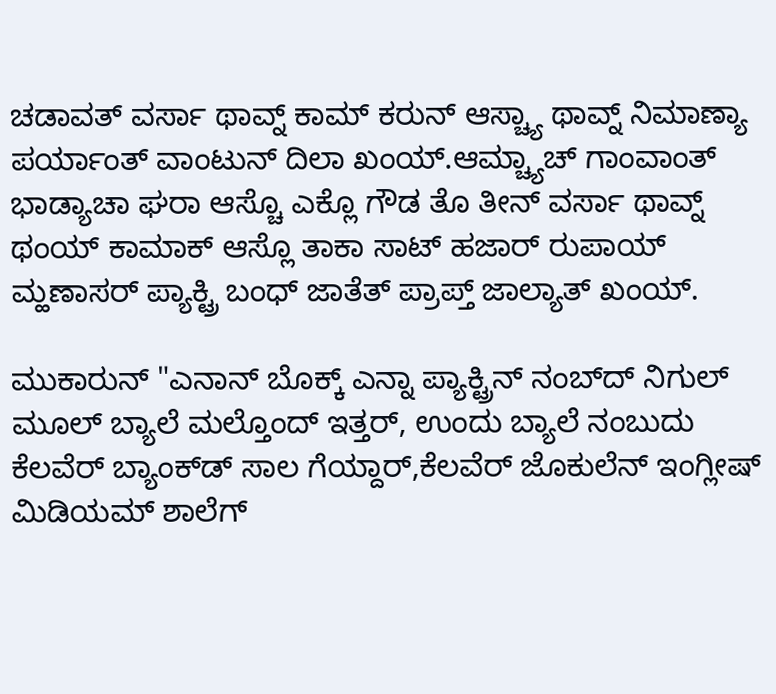ಚಡಾವತ್ ವರ್ಸಾ ಥಾವ್ನ್ ಕಾಮ್ ಕರುನ್ ಆಸ್ಚ್ಯಾ ಥಾವ್ನ್ ನಿಮಾಣ್ಯಾ ಪರ್ಯಾಂತ್ ವಾಂಟುನ್ ದಿಲಾ ಖಂಯ್.ಆಮ್ಚ್ಯಾಚ್ ಗಾಂವಾಂತ್ ಭಾಡ್ಯಾಚಾ ಘರಾ ಆಸ್ಚೊ ಎಕ್ಲೊ ಗೌಡ ತೊ ತೀನ್ ವರ್ಸಾ ಥಾವ್ನ್ ಥಂಯ್ ಕಾಮಾಕ್ ಆಸ್ಲೊ ತಾಕಾ ಸಾಟ್ ಹಜಾರ್ ರುಪಾಯ್ ಮ್ಹಣಾಸರ್ ಪ್ಯಾಕ್ಟ್ರಿ ಬಂಧ್ ಜಾತೆತ್‌ ಪ್ರಾಪ್ತ್ ಜಾಲ್ಯಾತ್ ಖಂಯ್.

ಮುಕಾರುನ್ "ಎನಾನ್ ಬೊಕ್ಕ್ ಎನ್ನಾ ಪ್ಯಾಕ್ಟ್ರಿನ್ ನಂಬ್‌ದ್ ನಿಗುಲ್ ಮೂಲ್ ಬ್ಯಾಲೆ ಮಲ್ತೊಂದ್ ಇತ್ತರ್, ಉಂದು ಬ್ಯಾಲೆ ನಂಬುದು ಕೆಲವೆರ್ ಬ್ಯಾಂಕ್‌ಡ್ ಸಾಲ ಗೆಯ್ದಾರ್,ಕೆಲವೆರ್ ಜೊಕುಲೆನ್ ಇಂಗ್ಲೀಷ್ ಮಿಡಿಯಮ್ ಶಾಲೆಗ್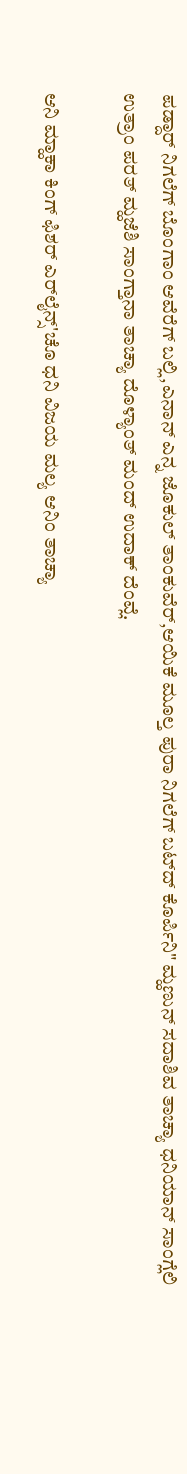ಪಡ್ದಾರ್ ನಿಗಲೆಗ್ ಬೊಂಗಾಂ ಆವೆರೆಗ್ ಬಲ್ಲಿ,ಎನಾನ್ ಎನ್ನ ಜೊಕುಲ್ ತಾಂಕುವೆರ್,ಆಯಿಕೆ ಮೂಲ್ತ ಪುರಾ ನಿಗಲೆಗ್ ಬಟ್‌ದ್ ಕೊರ್ಪಿನಿ" ಮ್ಹಣುನ್ ಸದಾಶಿವ ತಾಚ್ಯಾ ಧನಿಯಾನ್ ಸಾಂಗ್ಲೆಲಿ ಉತ್ರಾಂ ಪರತ್ ಮ್ಹಜೆಶಿ ಸಾಂಗ್ತಾನಾ ತಾಚ್ಯಾ ದೊಳ್ಯಾಂತ್ ಮಂದ್ ಉದಾಕ್ ದೆಂವ್ಲೆ.

ಆನಿ ಮ್ಹಾಕಾ ಕಿಂಗ್ ಫಿಶರ್ ಎರ್‌ಲೈನ್ಸ್'ಚೊ ಧನಿ ವಿಜಯ ಮಲ್ಯ ಆನಿಂ ತಾಚ್ಯಾ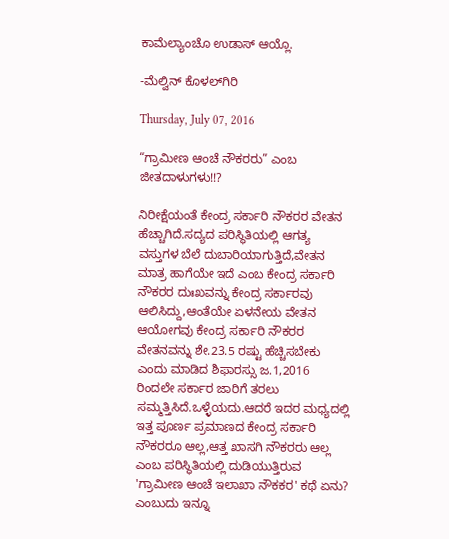ಕಾಮೆಲ್ಯಾಂಚೊ ಉಡಾಸ್ ಆಯ್ಲೊ.

-ಮೆಲ್ವಿನ್ ಕೊಳಲ್‌ಗಿರಿ

Thursday, July 07, 2016

“ಗ್ರಾಮೀಣ ಆಂಚೆ ನೌಕರರು” ಎಂಬ ಜೀತದಾಳುಗಳು!!?

ನಿರೀಕ್ಷೆಯಂತೆ ಕೇಂದ್ರ ಸರ್ಕಾರಿ ನೌಕರರ ವೇತನ ಹೆಚ್ಚಾಗಿದೆ.ಸದ್ಯದ ಪರಿಸ್ಥಿತಿಯಲ್ಲಿ ಆಗತ್ಯ ವಸ್ತುಗಳ ಬೆಲೆ ದುಬಾರಿಯಾಗುತ್ತಿದೆ,ವೇತನ ಮಾತ್ರ ಹಾಗೆಯೇ ಇದೆ ಎಂಬ ಕೇಂದ್ರ ಸರ್ಕಾರಿ ನೌಕರರ ದುಃಖವನ್ನು ಕೇಂದ್ರ ಸರ್ಕಾರವು ಆಲಿಸಿದ್ದು,ಆಂತೆಯೇ ಏಳನೇಯ ವೇತನ ಆಯೋಗವು ಕೇಂದ್ರ ಸರ್ಕಾರಿ ನೌಕರರ ವೇತನವನ್ನು ಶೇ.23.5 ರಷ್ಟು ಹೆಚ್ಚಿಸಬೇಕು ಎಂದು ಮಾಡಿದ ಶಿಫಾರಸ್ಸು ಜ.1,2016 ರಿಂದಲೇ ಸರ್ಕಾರ ಜಾರಿಗೆ ತರಲು ಸಮ್ಮತ್ತಿಸಿದೆ.ಒಳ್ಳೆಯದು.ಆದರೆ ಇದರ ಮಧ್ಯದಲ್ಲಿ ಇತ್ತ ಪೂರ್ಣ ಪ್ರಮಾಣದ ಕೇಂದ್ರ ಸರ್ಕಾರಿ ನೌಕರರೂ ಆಲ್ಲ,ಆತ್ತ ಖಾಸಗಿ ನೌಕರರು ಆಲ್ಲ ಎಂಬ ಪರಿಸ್ಥಿತಿಯಲ್ಲಿ ದುಡಿಯುತ್ತಿರುವ 'ಗ್ರಾಮೀಣ ಆಂಚೆ ಇಲಾಖಾ ನೌಕಕರ' ಕಥೆ ಏನು? ಎಂಬುದು ಇನ್ನೂ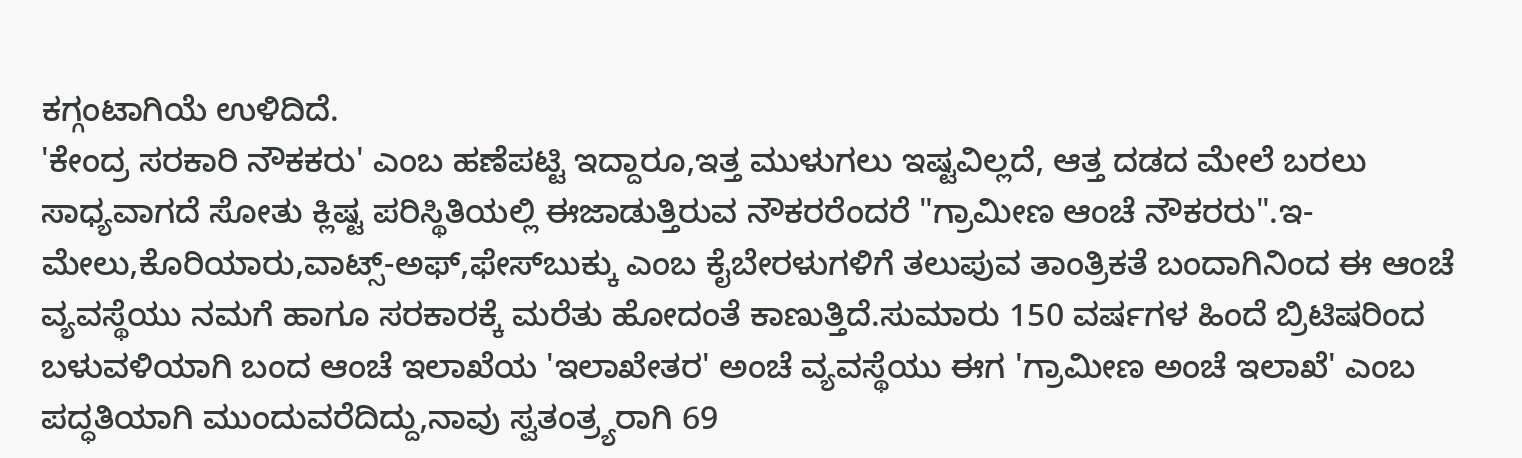ಕಗ್ಗಂಟಾಗಿಯೆ ಉಳಿದಿದೆ.
'ಕೇಂದ್ರ ಸರಕಾರಿ ನೌಕಕರು' ಎಂಬ ಹಣೆಪಟ್ಟಿ ಇದ್ದಾರೂ,ಇತ್ತ ಮುಳುಗಲು ಇಷ್ಟವಿಲ್ಲದೆ, ಆತ್ತ ದಡದ ಮೇಲೆ ಬರಲು ಸಾಧ್ಯವಾಗದೆ ಸೋತು ಕ್ಲಿಷ್ಟ ಪರಿಸ್ಥಿತಿಯಲ್ಲಿ ಈಜಾಡುತ್ತಿರುವ ನೌಕರರೆಂದರೆ "ಗ್ರಾಮೀಣ ಆಂಚೆ ನೌಕರರು".ಇ-ಮೇಲು,ಕೊರಿಯಾರು,ವಾಟ್ಸ್-ಅಫ್,ಫೇಸ್‌ಬುಕ್ಕು ಎಂಬ ಕೈಬೇರಳುಗಳಿಗೆ ತಲುಪುವ ತಾಂತ್ರಿಕತೆ ಬಂದಾಗಿನಿಂದ ಈ ಆಂಚೆ ವ್ಯವಸ್ಥೆಯು ನಮಗೆ ಹಾಗೂ ಸರಕಾರಕ್ಕೆ ಮರೆತು ಹೋದಂತೆ ಕಾಣುತ್ತಿದೆ.ಸುಮಾರು 150 ವರ್ಷಗಳ ಹಿಂದೆ ಬ್ರಿಟಿಷರಿಂದ ಬಳುವಳಿಯಾಗಿ ಬಂದ ಆಂಚೆ ಇಲಾಖೆಯ 'ಇಲಾಖೇತರ' ಅಂಚೆ ವ್ಯವಸ್ಥೆಯು ಈಗ 'ಗ್ರಾಮೀಣ ಅಂಚೆ ಇಲಾಖೆ' ಎಂಬ ಪದ್ಧತಿಯಾಗಿ ಮುಂದುವರೆದಿದ್ದು,ನಾವು ಸ್ವತಂತ್ರ್ಯರಾಗಿ 69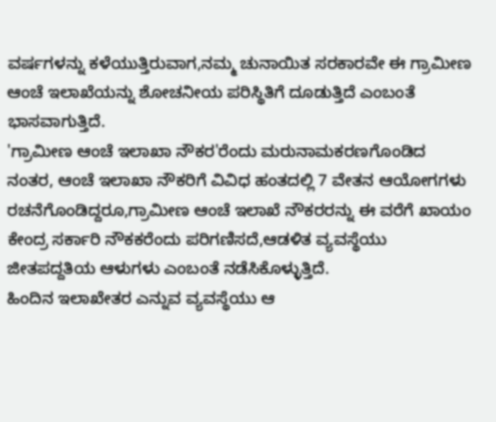ವರ್ಷಗಳನ್ನು ಕಳೆಯುತ್ತಿರುವಾಗ,ನಮ್ಮ ಚುನಾಯಿತ ಸರಕಾರವೇ ಈ ಗ್ರಾಮೀಣ ಆಂಚೆ ಇಲಾಖೆಯನ್ನು ಶೋಚನೀಯ ಪರಿಸ್ಥಿತಿಗೆ ದೂಡುತ್ತಿದೆ ಎಂಬಂತೆ ಭಾಸವಾಗುತ್ತಿದೆ.
'ಗ್ರಾಮೀಣ ಆಂಚೆ ಇಲಾಖಾ ನೌಕರ'ರೆಂದು ಮರುನಾಮಕರಣಗೊಂಡಿದ ನಂತರ, ಆಂಚೆ ಇಲಾಖಾ ನೌಕರಿಗೆ ವಿವಿಧ ಹಂತದಲ್ಲಿ 7 ವೇತನ ಆಯೋಗಗಳು ರಚನೆಗೊಂಡಿದ್ದರೂ,ಗ್ರಾಮೀಣ ಆಂಚೆ ಇಲಾಖೆ ನೌಕರರನ್ನು ಈ ವರೆಗೆ ಖಾಯಂ ಕೇಂದ್ರ ಸರ್ಕಾರಿ ನೌಕಕರೆಂದು ಪರಿಗಣಿಸದೆ,ಆಡಳಿತ ವ್ಯವಸ್ಥೆಯು ಜೀತಪದ್ದತಿಯ ಆಳುಗಳು ಎಂಬಂತೆ ನಡೆಸಿಕೊಳ್ಳುತ್ತಿದೆ.
ಹಿಂದಿನ ಇಲಾಖೇತರ ಎನ್ನುವ ವ್ಯವಸ್ಥೆಯು ಆ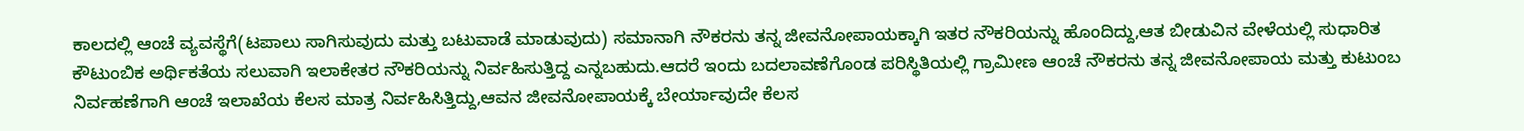ಕಾಲದಲ್ಲಿ ಆಂಚೆ ವ್ಯವಸ್ಥೆಗೆ(ಟಪಾಲು ಸಾಗಿಸುವುದು ಮತ್ತು ಬಟುವಾಡೆ ಮಾಡುವುದು) ಸಮಾನಾಗಿ ನೌಕರನು ತನ್ನ ಜೀವನೋಪಾಯಕ್ಕಾಗಿ ಇತರ ನೌಕರಿಯನ್ನು ಹೊಂದಿದ್ದು,ಆತ ಬೀಡುವಿನ ವೇಳೆಯಲ್ಲಿ ಸುಧಾರಿತ ಕೌಟುಂಬಿಕ ಅರ್ಥಿಕತೆಯ ಸಲುವಾಗಿ ಇಲಾಕೇತರ ನೌಕರಿಯನ್ನು ನಿರ್ವಹಿಸುತ್ತಿದ್ದ ಎನ್ನಬಹುದು.ಆದರೆ ಇಂದು ಬದಲಾವಣೆಗೊಂಡ ಪರಿಸ್ಥಿತಿಯಲ್ಲಿ ಗ್ರಾಮೀಣ ಆಂಚೆ ನೌಕರನು ತನ್ನ ಜೀವನೋಪಾಯ ಮತ್ತು ಕುಟುಂಬ ನಿರ್ವಹಣೆಗಾಗಿ ಆಂಚೆ ಇಲಾಖೆಯ ಕೆಲಸ ಮಾತ್ರ ನಿರ್ವಹಿಸಿತ್ತಿದ್ದು,ಆವನ ಜೀವನೋಪಾಯಕ್ಕೆ ಬೇರ್ಯಾವುದೇ ಕೆಲಸ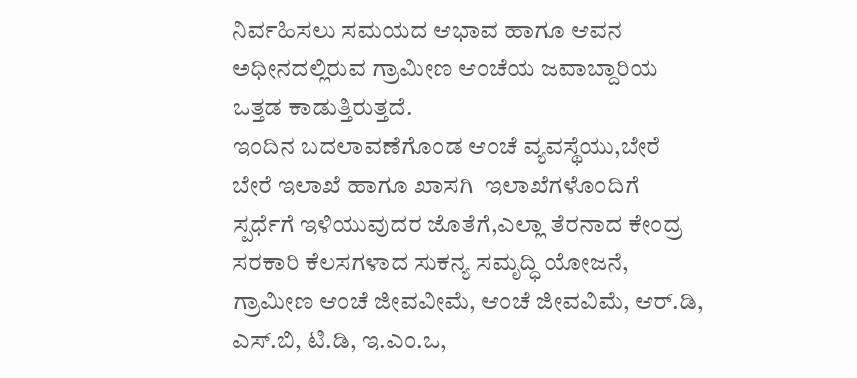ನಿರ್ವಹಿಸಲು ಸಮಯದ ಆಭಾವ ಹಾಗೂ ಆವನ ಅಧೀನದಲ್ಲಿರುವ ಗ್ರಾಮೀಣ ಆಂಚೆಯ ಜವಾಬ್ದಾರಿಯ ಒತ್ತಡ ಕಾಡುತ್ತಿರುತ್ತದೆ.
ಇಂದಿನ ಬದಲಾವಣೆಗೊಂಡ ಆಂಚೆ ವ್ಯವಸ್ಥೆಯು,ಬೇರೆ ಬೇರೆ ಇಲಾಖೆ ಹಾಗೂ ಖಾಸಗಿ  ಇಲಾಖೆಗಳೊಂದಿಗೆ ಸ್ಪರ್ಧೆಗೆ ಇಳಿಯುವುದರ ಜೊತೆಗೆ,ಎಲ್ಲಾ ತೆರನಾದ ಕೇಂದ್ರ ಸರಕಾರಿ ಕೆಲಸಗಳಾದ ಸುಕನ್ಯ ಸಮೃದ್ಧಿ ಯೋಜನೆ, ಗ್ರಾಮೀಣ ಆಂಚೆ ಜೀವವೀಮೆ, ಆಂಚೆ ಜೀವವಿಮೆ, ಆರ್.ಡಿ, ಎಸ್.ಬಿ, ಟಿ.ಡಿ, ಇ.ಎಂ.ಒ,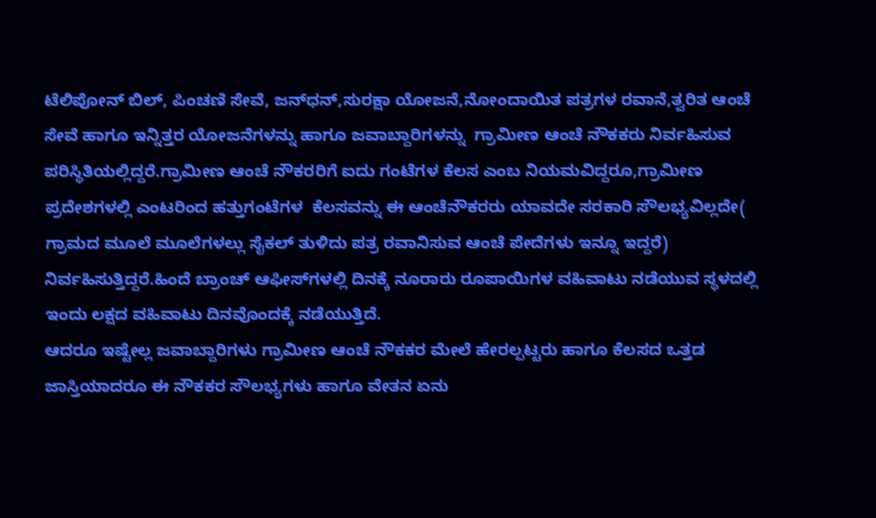ಟೆಲಿಪೋನ್ ಬಿಲ್, ಪಿಂಚಣಿ ಸೇವೆ, ಜನ್‌ಧನ್,ಸುರಕ್ಷಾ ಯೋಜನೆ,ನೋಂದಾಯಿತ ಪತ್ರಗಳ ರವಾನೆ,ತ್ವರಿತ ಆಂಚೆ ಸೇವೆ ಹಾಗೂ ಇನ್ನಿತ್ತರ ಯೋಜನೆಗಳನ್ನು ಹಾಗೂ ಜವಾಬ್ದಾರಿಗಳನ್ನು  ಗ್ರಾಮೀಣ ಆಂಚೆ ನೌಕಕರು ನಿರ್ವಹಿಸುವ ಪರಿಸ್ಥಿತಿಯಲ್ಲಿದ್ದರೆ.ಗ್ರಾಮೀಣ ಆಂಚೆ ನೌಕರರಿಗೆ ಐದು ಗಂಟೆಗಳ ಕೆಲಸ ಎಂಬ ನಿಯಮವಿದ್ದರೂ,ಗ್ರಾಮೀಣ ಪ್ರದೇಶಗಳಲ್ಲಿ ಎಂಟರಿಂದ ಹತ್ತುಗಂಟೆಗಳ  ಕೆಲಸವನ್ನು ಈ ಆಂಚೆನೌಕರರು ಯಾವದೇ ಸರಕಾರಿ ಸೌಲಭ್ಯವಿಲ್ಲದೇ( ಗ್ರಾಮದ ಮೂಲೆ ಮೂಲೆಗಳಲ್ಲು ಸೈಕಲ್ ತುಳಿದು ಪತ್ರ ರವಾನಿಸುವ ಆಂಚೆ ಪೇದೆಗಳು ಇನ್ನೂ ಇದ್ದರೆ) ನಿರ್ವಹಿಸುತ್ತಿದ್ದರೆ.ಹಿಂದೆ ಬ್ರಾಂಚ್ ಆಫೀಸ್‌ಗಳಲ್ಲಿ ದಿನಕ್ಕೆ ನೂರಾರು ರೂಪಾಯಿಗಳ ವಹಿವಾಟು ನಡೆಯುವ ಸ್ಥಳದಲ್ಲಿ ಇಂದು ಲಕ್ಷದ ವಹಿವಾಟು ದಿನವೊಂದಕ್ಕೆ ನಡೆಯುತ್ತಿದೆ.
ಆದರೂ ಇಷ್ಟೇಲ್ಲ ಜವಾಬ್ದಾರಿಗಳು ಗ್ರಾಮೀಣ ಆಂಚೆ ನೌಕಕರ ಮೇಲೆ ಹೇರಲ್ಪಟ್ಟರು ಹಾಗೂ ಕೆಲಸದ ಒತ್ತಡ ಜಾಸ್ತಿಯಾದರೂ ಈ ನೌಕಕರ ಸೌಲಭ್ಯಗಳು ಹಾಗೂ ವೇತನ ಏನು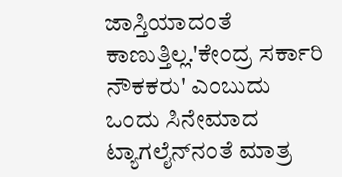ಜಾಸ್ತಿಯಾದಂತೆ ಕಾಣುತ್ತಿಲ್ಲ.'ಕೇಂದ್ರ ಸರ್ಕಾರಿ ನೌಕಕರು' ಎಂಬುದು ಒಂದು ಸಿನೇಮಾದ ಟ್ಯಾಗಲೈನ್‌ನಂತೆ ಮಾತ್ರ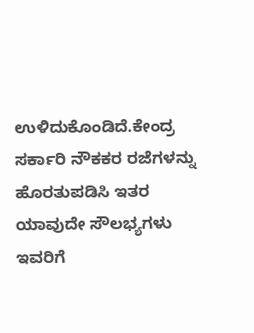ಉಳಿದುಕೊಂಡಿದೆ.ಕೇಂದ್ರ ಸರ್ಕಾರಿ ನೌಕಕರ ರಜೆಗಳನ್ನು ಹೊರತುಪಡಿಸಿ ಇತರ ಯಾವುದೇ ಸೌಲಭ್ಯಗಳು ಇವರಿಗೆ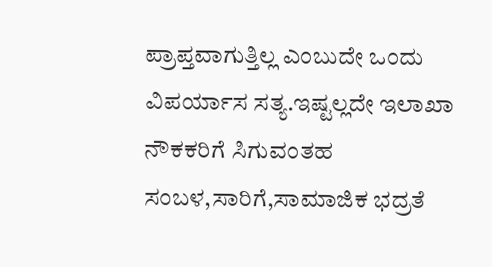ಪ್ರಾಪ್ತವಾಗುತ್ತಿಲ್ಲ ಎಂಬುದೇ ಒಂದು ವಿಪರ್ಯಾಸ ಸತ್ಯ.ಇಷ್ಟಲ್ಲದೇ ಇಲಾಖಾ ನೌಕಕರಿಗೆ ಸಿಗುವಂತಹ ಸಂಬಳ,ಸಾರಿಗೆ,ಸಾಮಾಜಿಕ ಭದ್ರತೆ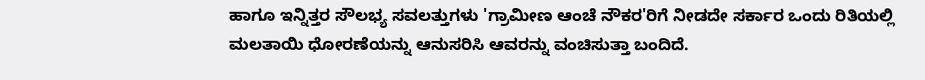ಹಾಗೂ ಇನ್ನಿತ್ತರ ಸೌಲಭ್ಯ ಸವಲತ್ತುಗಳು 'ಗ್ರಾಮೀಣ ಆಂಚೆ ನೌಕರ'ರಿಗೆ ನೀಡದೇ ಸರ್ಕಾರ ಒಂದು ರಿತಿಯಲ್ಲಿ ಮಲತಾಯಿ ಧೋರಣೆಯನ್ನು ಆನುಸರಿಸಿ ಆವರನ್ನು ವಂಚಿಸುತ್ತಾ ಬಂದಿದೆ.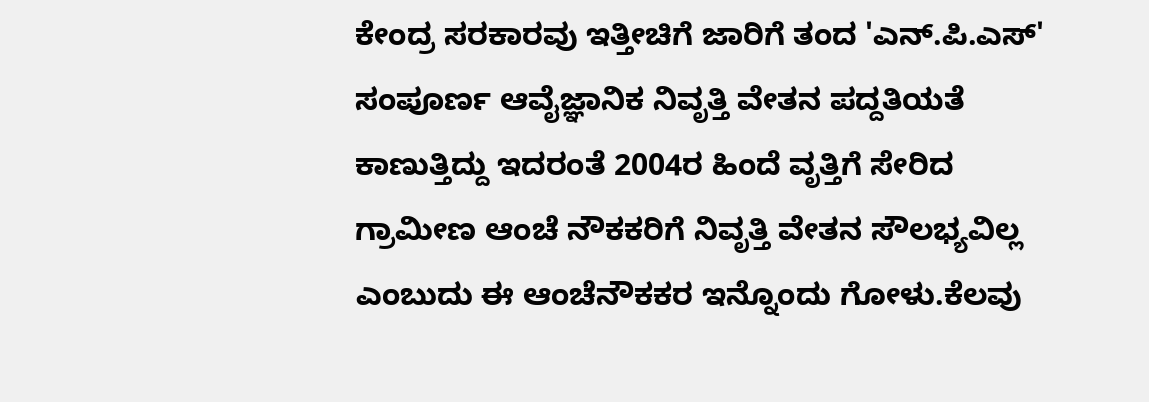ಕೇಂದ್ರ ಸರಕಾರವು ಇತ್ತೀಚಿಗೆ ಜಾರಿಗೆ ತಂದ 'ಎನ್.ಪಿ.ಎಸ್' ಸಂಪೂರ್ಣ ಆವೈಜ್ಞಾನಿಕ ನಿವೃತ್ತಿ ವೇತನ ಪದ್ದತಿಯತೆ ಕಾಣುತ್ತಿದ್ದು ಇದರಂತೆ 2004ರ ಹಿಂದೆ ವೃತ್ತಿಗೆ ಸೇರಿದ ಗ್ರಾಮೀಣ ಆಂಚೆ ನೌಕಕರಿಗೆ ನಿವೃತ್ತಿ ವೇತನ ಸೌಲಭ್ಯವಿಲ್ಲ ಎಂಬುದು ಈ ಆಂಚೆನೌಕಕರ ಇನ್ನೊಂದು ಗೋಳು.ಕೆಲವು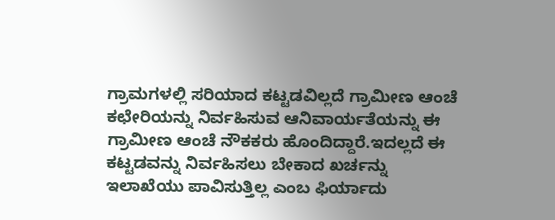ಗ್ರಾಮಗಳಲ್ಲಿ ಸರಿಯಾದ ಕಟ್ಟಡವಿಲ್ಲದೆ ಗ್ರಾಮೀಣ ಆಂಚೆ ಕಛೇರಿಯನ್ನು ನಿರ್ವಹಿಸುವ ಆನಿವಾರ್ಯತೆಯನ್ನು ಈ ಗ್ರಾಮೀಣ ಆಂಚೆ ನೌಕಕರು ಹೊಂದಿದ್ದಾರೆ.ಇದಲ್ಲದೆ ಈ ಕಟ್ಟಡವನ್ನು ನಿರ್ವಹಿಸಲು ಬೇಕಾದ ಖರ್ಚನ್ನು ಇಲಾಖೆಯು ಪಾವಿಸುತ್ತಿಲ್ಲ ಎಂಬ ಫಿರ್ಯಾದು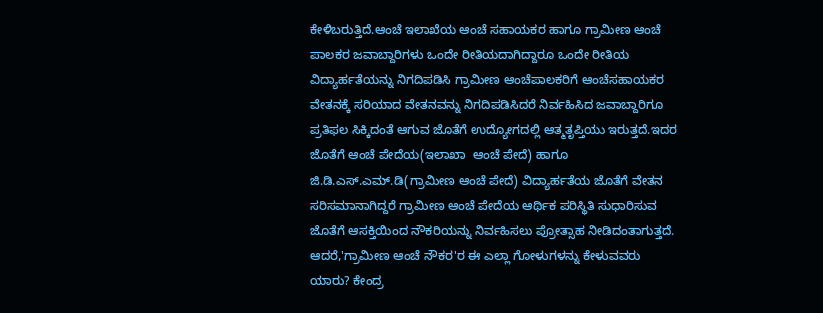ಕೇಳಿಬರುತ್ತಿದೆ.ಆಂಚೆ ಇಲಾಖೆಯ ಆಂಚೆ ಸಹಾಯಕರ ಹಾಗೂ ಗ್ರಾಮೀಣ ಆಂಚೆ ಪಾಲಕರ ಜವಾಬ್ದಾರಿಗಳು ಒಂದೇ ರೀತಿಯದಾಗಿದ್ದಾರೂ ಒಂದೇ ರೀತಿಯ ವಿದ್ಯಾರ್ಹತೆಯನ್ನು ನಿಗದಿಪಡಿಸಿ ಗ್ರಾಮೀಣ ಆಂಚೆಪಾಲಕರಿಗೆ ಆಂಚೆಸಹಾಯಕರ ವೇತನಕ್ಕೆ ಸರಿಯಾದ ವೇತನವನ್ನು ನಿಗದಿಪಡಿಸಿದರೆ ನಿರ್ವಹಿಸಿದ ಜವಾಬ್ದಾರಿಗೂ ಪ್ರತಿಫಲ ಸಿಕ್ಕಿದಂತೆ ಆಗುವ ಜೊತೆಗೆ ಉದ್ಯೋಗದಲ್ಲಿ ಆತ್ಮತೃಪ್ತಿಯು ಇರುತ್ತದೆ.ಇದರ ಜೊತೆಗೆ ಆಂಚೆ ಪೇದೆಯ(ಇಲಾಖಾ  ಆಂಚೆ ಪೇದೆ) ಹಾಗೂ ಜಿ.ಡಿ.ಎಸ್.ಎಮ್.ಡಿ(ಗ್ರಾಮೀಣ ಆಂಚೆ ಪೇದೆ) ವಿದ್ಯಾರ್ಹತೆಯ ಜೊತೆಗೆ ವೇತನ ಸರಿಸಮಾನಾಗಿದ್ದರೆ ಗ್ರಾಮೀಣ ಆಂಚೆ ಪೇದೆಯ ಆರ್ಥಿಕ ಪರಿಸ್ಥಿತಿ ಸುಧಾರಿಸುವ ಜೊತೆಗೆ ಆಸಕ್ತಿಯಿಂದ ನೌಕರಿಯನ್ನು ನಿರ್ವಹಿಸಲು ಪ್ರೋತ್ಸಾಹ ನೀಡಿದಂತಾಗುತ್ತದೆ.
ಆದರೆ,'ಗ್ರಾಮೀಣ ಆಂಚೆ ನೌಕರ'ರ ಈ ಎಲ್ಲಾ ಗೋಳುಗಳನ್ನು ಕೇಳುವವರು ಯಾರು? ಕೇಂದ್ರ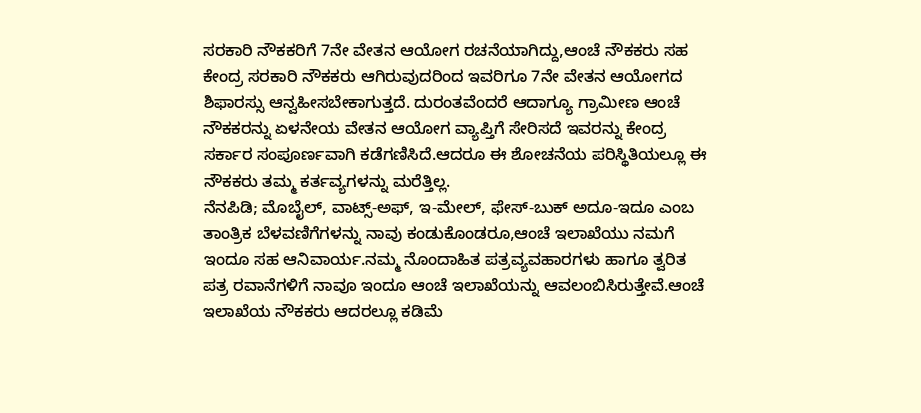ಸರಕಾರಿ ನೌಕಕರಿಗೆ 7ನೇ ವೇತನ ಆಯೋಗ ರಚನೆಯಾಗಿದ್ದು,ಆಂಚೆ ನೌಕಕರು ಸಹ ಕೇಂದ್ರ ಸರಕಾರಿ ನೌಕಕರು ಆಗಿರುವುದರಿಂದ ಇವರಿಗೂ 7ನೇ ವೇತನ ಆಯೋಗದ ಶಿಫಾರಸ್ಸು ಆನ್ವಹೀಸಬೇಕಾಗುತ್ತದೆ. ದುರಂತವೆಂದರೆ ಆದಾಗ್ಯೂ ಗ್ರಾಮೀಣ ಆಂಚೆ ನೌಕಕರನ್ನು ಏಳನೇಯ ವೇತನ ಆಯೋಗ ವ್ಯಾಪ್ತಿಗೆ ಸೇರಿಸದೆ ಇವರನ್ನು ಕೇಂದ್ರ ಸರ್ಕಾರ ಸಂಪೂರ್ಣವಾಗಿ ಕಡೆಗಣಿಸಿದೆ.ಆದರೂ ಈ ಶೋಚನೆಯ ಪರಿಸ್ಥಿತಿಯಲ್ಲೂ ಈ ನೌಕಕರು ತಮ್ಮ ಕರ್ತವ್ಯಗಳನ್ನು ಮರೆತ್ತಿಲ್ಲ.
ನೆನಪಿಡಿ; ಮೊಬೈಲ್, ವಾಟ್ಸ್-ಅಫ್, ಇ-ಮೇಲ್, ಫೇಸ್-ಬುಕ್ ಅದೂ-ಇದೂ ಎಂಬ ತಾಂತ್ರಿಕ ಬೆಳವಣಿಗೆಗಳನ್ನು ನಾವು ಕಂಡುಕೊಂಡರೂ,ಆಂಚೆ ಇಲಾಖೆಯು ನಮಗೆ ಇಂದೂ ಸಹ ಆನಿವಾರ್ಯ.ನಮ್ಮ ನೊಂದಾಹಿತ ಪತ್ರವ್ಯವಹಾರಗಳು ಹಾಗೂ ತ್ವರಿತ ಪತ್ರ ರವಾನೆಗಳಿಗೆ ನಾವೂ ಇಂದೂ ಆಂಚೆ ಇಲಾಖೆಯನ್ನು ಆವಲಂಬಿಸಿರುತ್ತೇವೆ.ಆಂಚೆ ಇಲಾಖೆಯ ನೌಕಕರು ಆದರಲ್ಲೂ ಕಡಿಮೆ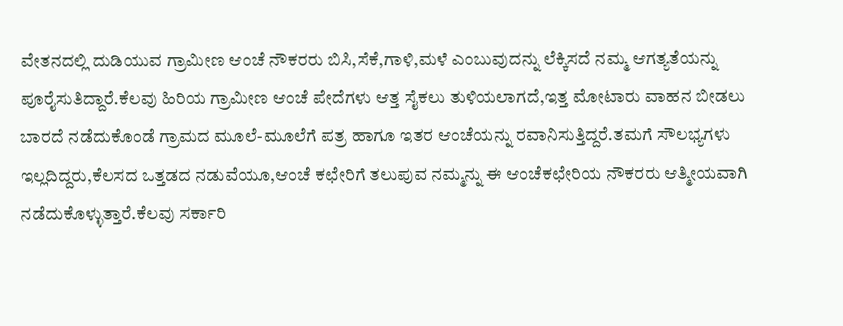ವೇತನದಲ್ಲಿ ದುಡಿಯುವ ಗ್ರಾಮೀಣ ಆಂಚೆ ನೌಕರರು ಬಿಸಿ,ಸೆಕೆ,ಗಾಳಿ,ಮಳೆ ಎಂಬುವುದನ್ನು ಲೆಕ್ಕಿಸದೆ ನಮ್ಮ ಆಗತ್ಯತೆಯನ್ನು ಪೂರೈಸುತಿದ್ದಾರೆ.ಕೆಲವು ಹಿರಿಯ ಗ್ರಾಮೀಣ ಆಂಚೆ ಪೇದೆಗಳು ಆತ್ತ ಸೈಕಲು ತುಳಿಯಲಾಗದೆ,ಇತ್ತ ಮೋಟಾರು ವಾಹನ ಬೀಡಲು ಬಾರದೆ ನಡೆದುಕೊಂಡೆ ಗ್ರಾಮದ ಮೂಲೆ-ಮೂಲೆಗೆ ಪತ್ರ ಹಾಗೂ ಇತರ ಆಂಚೆಯನ್ನು ರವಾನಿಸುತ್ತಿದ್ದರೆ.ತಮಗೆ ಸೌಲಭ್ಯಗಳು ಇಲ್ಲದಿದ್ದರು,ಕೆಲಸದ ಒತ್ತಡದ ನಡುವೆಯೂ,ಆಂಚೆ ಕಛೇರಿಗೆ ತಲುಪುವ ನಮ್ಮನ್ನು ಈ ಆಂಚೆಕಛೇರಿಯ ನೌಕರರು ಆತ್ಮೀಯವಾಗಿ ನಡೆದುಕೊಳ್ಳುತ್ತಾರೆ.ಕೆಲವು ಸರ್ಕಾರಿ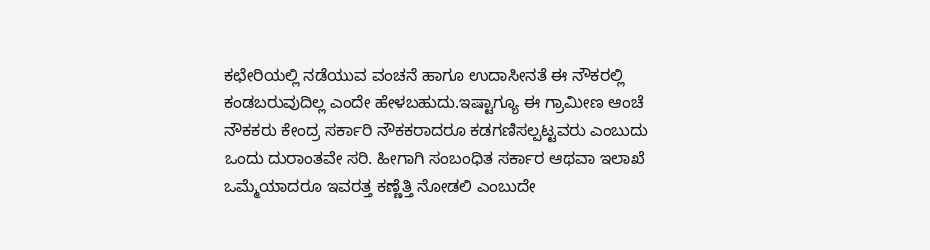ಕಛೇರಿಯಲ್ಲಿ ನಡೆಯುವ ವಂಚನೆ ಹಾಗೂ ಉದಾಸೀನತೆ ಈ ನೌಕರಲ್ಲಿ ಕಂಡಬರುವುದಿಲ್ಲ ಎಂದೇ ಹೇಳಬಹುದು.ಇಷ್ಟಾಗ್ಯೂ ಈ ಗ್ರಾಮೀಣ ಆಂಚೆ ನೌಕಕರು ಕೇಂದ್ರ ಸರ್ಕಾರಿ ನೌಕಕರಾದರೂ ಕಡಗಣಿಸಲ್ಪಟ್ಟವರು ಎಂಬುದು ಒಂದು ದುರಾಂತವೇ ಸರಿ. ಹೀಗಾಗಿ ಸಂಬಂಧಿತ ಸರ್ಕಾರ ಆಥವಾ ಇಲಾಖೆ ಒಮ್ಮೆಯಾದರೂ ಇವರತ್ತ ಕಣ್ಣೆತ್ತಿ ನೋಡಲಿ ಎಂಬುದೇ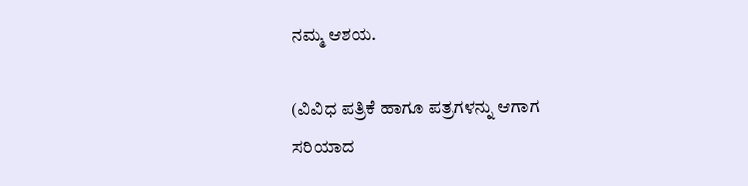ನಮ್ಮ ಆಶಯ.

(ವಿವಿಧ ಪತ್ರಿಕೆ ಹಾಗೂ ಪತ್ರಗಳನ್ನು ಆಗಾಗ ಸರಿಯಾದ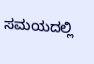ಸಮಯದಲ್ಲಿ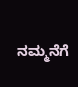ನಮ್ಮನೆಗೆ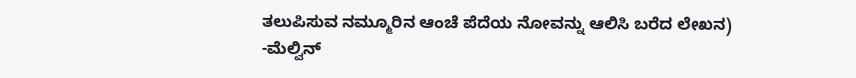ತಲುಪಿಸುವ ನಮ್ಮೂರಿನ ಆಂಚೆ ಪೆದೆಯ ನೋವನ್ನು ಆಲಿಸಿ ಬರೆದ ಲೇಖನ)
-ಮೆಲ್ವಿನ್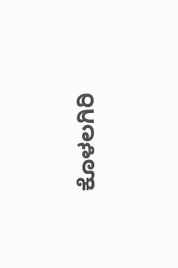ಕೊಳಲಗಿರಿ